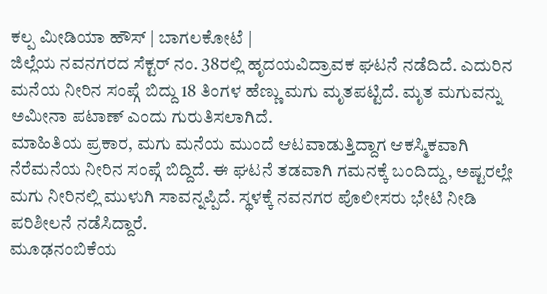ಕಲ್ಪ ಮೀಡಿಯಾ ಹೌಸ್ | ಬಾಗಲಕೋಟೆ |
ಜಿಲ್ಲೆಯ ನವನಗರದ ಸೆಕ್ಟರ್ ನಂ. 38ರಲ್ಲಿ ಹೃದಯವಿದ್ರಾವಕ ಘಟನೆ ನಡೆದಿದೆ. ಎದುರಿನ ಮನೆಯ ನೀರಿನ ಸಂಪ್ಗೆ ಬಿದ್ದು 18 ತಿಂಗಳ ಹೆಣ್ಣು ಮಗು ಮೃತಪಟ್ಟಿದೆ. ಮೃತ ಮಗುವನ್ನು ಅಮೀನಾ ಪಟಾಣ್ ಎಂದು ಗುರುತಿಸಲಾಗಿದೆ.
ಮಾಹಿತಿಯ ಪ್ರಕಾರ, ಮಗು ಮನೆಯ ಮುಂದೆ ಆಟವಾಡುತ್ತಿದ್ದಾಗ ಆಕಸ್ಮಿಕವಾಗಿ ನೆರೆಮನೆಯ ನೀರಿನ ಸಂಪ್ಗೆ ಬಿದ್ದಿದೆ. ಈ ಘಟನೆ ತಡವಾಗಿ ಗಮನಕ್ಕೆ ಬಂದಿದ್ದು, ಅಷ್ಟರಲ್ಲೇ ಮಗು ನೀರಿನಲ್ಲಿ ಮುಳುಗಿ ಸಾವನ್ನಪ್ಪಿದೆ. ಸ್ಥಳಕ್ಕೆ ನವನಗರ ಪೊಲೀಸರು ಭೇಟಿ ನೀಡಿ ಪರಿಶೀಲನೆ ನಡೆಸಿದ್ದಾರೆ.
ಮೂಢನಂಬಿಕೆಯ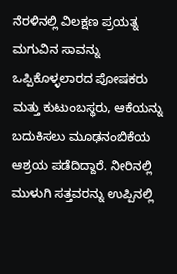ನೆರಳಿನಲ್ಲಿ ವಿಲಕ್ಷಣ ಪ್ರಯತ್ನ
ಮಗುವಿನ ಸಾವನ್ನು ಒಪ್ಪಿಕೊಳ್ಳಲಾರದ ಪೋಷಕರು ಮತ್ತು ಕುಟುಂಬಸ್ಥರು, ಆಕೆಯನ್ನು ಬದುಕಿಸಲು ಮೂಢನಂಬಿಕೆಯ ಆಶ್ರಯ ಪಡೆದಿದ್ದಾರೆ. ನೀರಿನಲ್ಲಿ ಮುಳುಗಿ ಸತ್ತವರನ್ನು ಉಪ್ಪಿನಲ್ಲಿ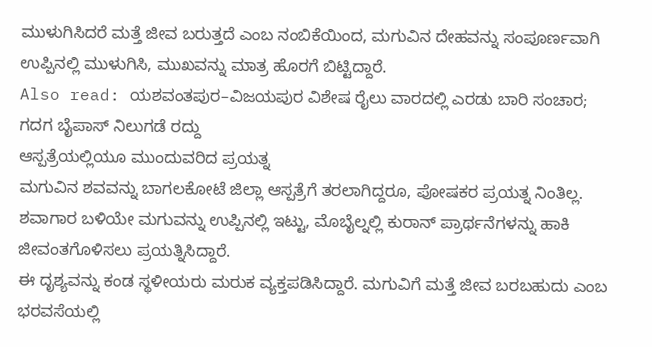ಮುಳುಗಿಸಿದರೆ ಮತ್ತೆ ಜೀವ ಬರುತ್ತದೆ ಎಂಬ ನಂಬಿಕೆಯಿಂದ, ಮಗುವಿನ ದೇಹವನ್ನು ಸಂಪೂರ್ಣವಾಗಿ ಉಪ್ಪಿನಲ್ಲಿ ಮುಳುಗಿಸಿ, ಮುಖವನ್ನು ಮಾತ್ರ ಹೊರಗೆ ಬಿಟ್ಟಿದ್ದಾರೆ.
Also read: ಯಶವಂತಪುರ–ವಿಜಯಪುರ ವಿಶೇಷ ರೈಲು ವಾರದಲ್ಲಿ ಎರಡು ಬಾರಿ ಸಂಚಾರ; ಗದಗ ಬೈಪಾಸ್ ನಿಲುಗಡೆ ರದ್ದು
ಆಸ್ಪತ್ರೆಯಲ್ಲಿಯೂ ಮುಂದುವರಿದ ಪ್ರಯತ್ನ
ಮಗುವಿನ ಶವವನ್ನು ಬಾಗಲಕೋಟೆ ಜಿಲ್ಲಾ ಆಸ್ಪತ್ರೆಗೆ ತರಲಾಗಿದ್ದರೂ, ಪೋಷಕರ ಪ್ರಯತ್ನ ನಿಂತಿಲ್ಲ. ಶವಾಗಾರ ಬಳಿಯೇ ಮಗುವನ್ನು ಉಪ್ಪಿನಲ್ಲಿ ಇಟ್ಟು, ಮೊಬೈಲ್ನಲ್ಲಿ ಕುರಾನ್ ಪ್ರಾರ್ಥನೆಗಳನ್ನು ಹಾಕಿ ಜೀವಂತಗೊಳಿಸಲು ಪ್ರಯತ್ನಿಸಿದ್ದಾರೆ.
ಈ ದೃಶ್ಯವನ್ನು ಕಂಡ ಸ್ಥಳೀಯರು ಮರುಕ ವ್ಯಕ್ತಪಡಿಸಿದ್ದಾರೆ. ಮಗುವಿಗೆ ಮತ್ತೆ ಜೀವ ಬರಬಹುದು ಎಂಬ ಭರವಸೆಯಲ್ಲಿ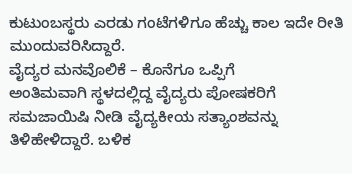ಕುಟುಂಬಸ್ಥರು ಎರಡು ಗಂಟೆಗಳಿಗೂ ಹೆಚ್ಚು ಕಾಲ ಇದೇ ರೀತಿ ಮುಂದುವರಿಸಿದ್ದಾರೆ.
ವೈದ್ಯರ ಮನವೊಲಿಕೆ – ಕೊನೆಗೂ ಒಪ್ಪಿಗೆ
ಅಂತಿಮವಾಗಿ ಸ್ಥಳದಲ್ಲಿದ್ದ ವೈದ್ಯರು ಪೋಷಕರಿಗೆ ಸಮಜಾಯಿಷಿ ನೀಡಿ ವೈದ್ಯಕೀಯ ಸತ್ಯಾಂಶವನ್ನು ತಿಳಿಹೇಳಿದ್ದಾರೆ. ಬಳಿಕ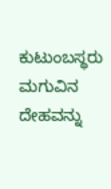ಕುಟುಂಬಸ್ಥರು ಮಗುವಿನ ದೇಹವನ್ನು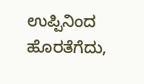ಉಪ್ಪಿನಿಂದ ಹೊರತೆಗೆದು,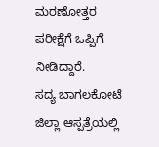ಮರಣೋತ್ತರ ಪರೀಕ್ಷೆಗೆ ಒಪ್ಪಿಗೆ ನೀಡಿದ್ದಾರೆ.
ಸದ್ಯ ಬಾಗಲಕೋಟೆ ಜಿಲ್ಲಾ ಆಸ್ಪತ್ರೆಯಲ್ಲಿ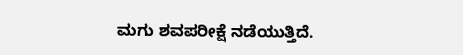ಮಗು ಶವಪರೀಕ್ಷೆ ನಡೆಯುತ್ತಿದೆ.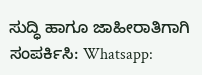ಸುದ್ಧಿ ಹಾಗೂ ಜಾಹೀರಾತಿಗಾಗಿ ಸಂಪರ್ಕಿಸಿ: Whatsapp: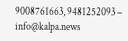9008761663, 9481252093 – info@kalpa.news